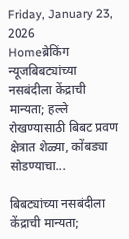Friday, January 23, 2026
Homeब्रेकिंग न्यूजबिबट्यांच्या नसबंदीला केंद्राची मान्यता; हल्ले रोखण्यासाठी बिबट प्रवण क्षेत्रात शेळ्या, कोंबड्या सोडण्याचा...

बिबट्यांच्या नसबंदीला केंद्राची मान्यता;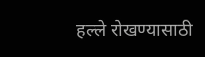हल्ले रोखण्यासाठी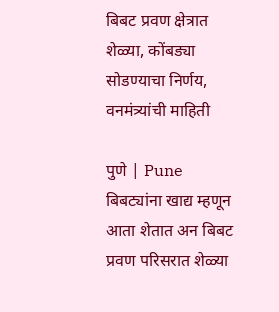बिबट प्रवण क्षेत्रात शेळ्या, कोंबड्या सोडण्याचा निर्णय, वनमंत्र्यांची माहिती

पुणे | Pune
बिबट्यांना खाद्य म्हणून आता शेतात अन बिबट प्रवण परिसरात शेळ्या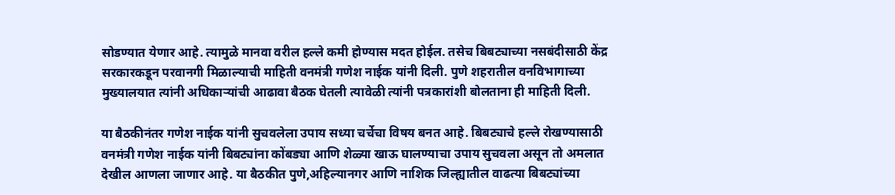सोडण्यात येणार आहे. त्यामुळे मानवा वरील हल्ले कमी होण्यास मदत होईल. तसेच बिबट्याच्या नसबंदीसाठी केंद्र सरकारकडून परवानगी मिळाल्याची माहिती वनमंत्री गणेश नाईक यांनी दिली. पुणे शहरातील वनविभागाच्या मुख्यालयात त्यांनी अधिकाऱ्यांची आढावा बैठक घेतली त्यावेळी त्यांनी पत्रकारांशी बोलताना ही माहिती दिली.

या बैठकीनंतर गणेश नाईक यांनी सुचवलेला उपाय सध्या चर्चेचा विषय बनत आहे. बिबट्याचे हल्ले रोखण्यासाठी वनमंत्री गणेश नाईक यांनी बिबट्यांना कोंबड्या आणि शेळ्या खाऊ घालण्याचा उपाय सुचवला असून तो अमलात देखील आणला जाणार आहे. या बैठकीत पुणे,अहिल्यानगर आणि नाशिक जिल्ह्यातील वाढत्या बिबट्यांच्या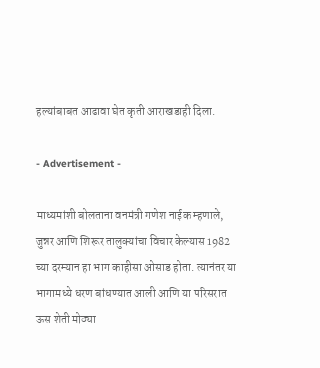हल्यांबाबत आढावा घेत कृती आराखडाही दिला.

- Advertisement -

माध्यमांशी बोलताना वनमंत्री गणेश नाईक म्हणाले, जुन्नर आणि शिरूर तालुक्यांचा विचार केल्यास 1982 च्या दरम्यान हा भाग काहीसा ओसाड होता. त्यानंतर या भागामध्ये धरण बांधण्यात आली आणि या परिसरात ऊस शेती मोठ्या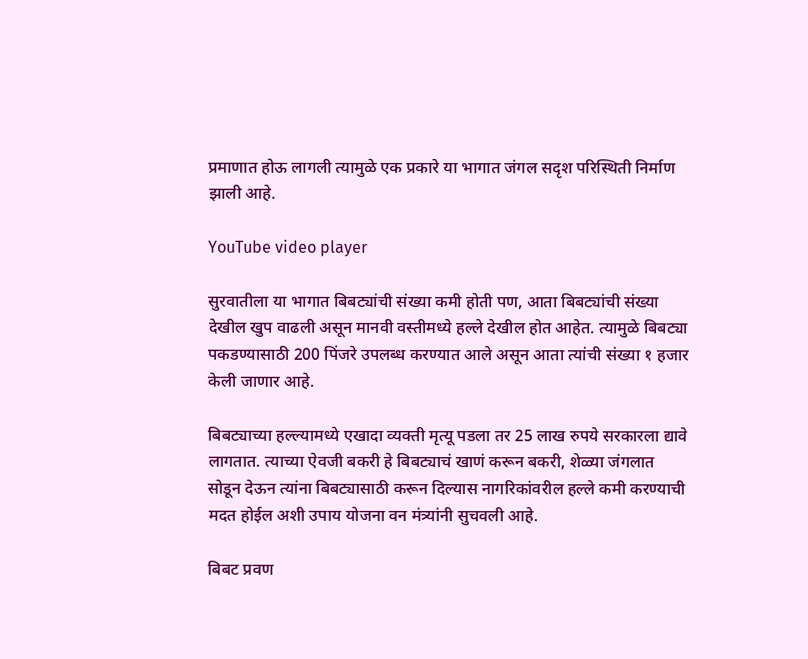प्रमाणात होऊ लागली त्यामुळे एक प्रकारे या भागात जंगल सदृश परिस्थिती निर्माण झाली आहे.

YouTube video player

सुरवातीला या भागात बिबट्यांची संख्या कमी होती पण, आता बिबट्यांची संख्या देखील खुप वाढली असून मानवी वस्तीमध्ये हल्ले देखील होत आहेत. त्यामुळे बिबट्या पकडण्यासाठी 200 पिंजरे उपलब्ध करण्यात आले असून आता त्यांची संख्या १ हजार केली जाणार आहे.

बिबट्याच्या हल्ल्यामध्ये एखादा व्यक्ती मृत्यू पडला तर 25 लाख रुपये सरकारला द्यावे लागतात. त्याच्या ऐवजी बकरी हे बिबट्याचं खाणं करून बकरी, शेळ्या जंगलात सोडून देऊन त्यांना बिबट्यासाठी करून दिल्यास नागरिकांवरील हल्ले कमी करण्याची मदत होईल अशी उपाय योजना वन मंत्र्यांनी सुचवली आहे.

बिबट प्रवण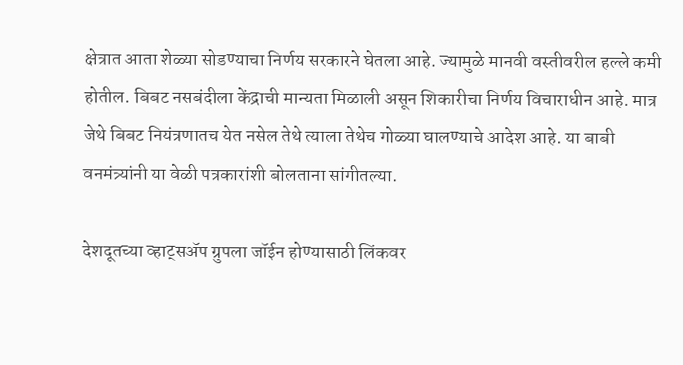क्षेत्रात आता शेळ्या सोडण्याचा निर्णय सरकारने घेतला आहे. ज्यामुळे मानवी वस्तीवरील हल्ले कमी होतील. बिबट नसबंदीला केंद्राची मान्यता मिळाली असून शिकारीचा निर्णय विचाराधीन आहे. मात्र जेथे बिबट नियंत्रणातच येत नसेल तेथे त्याला तेथेच गोळ्या घालण्याचे आदेश आहे. या बाबी वनमंत्र्यांनी या वेळी पत्रकारांशी बोलताना सांगीतल्या.

देशदूतच्या व्हाट्सॲप ग्रुपला जॉईन होण्यासाठी लिंकवर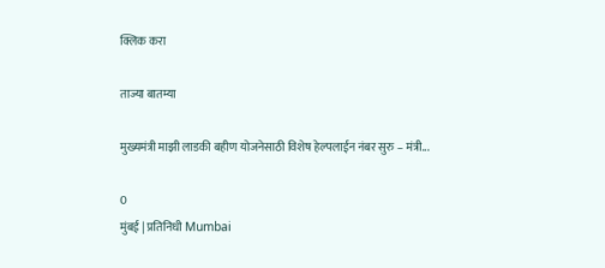क्लिक करा

ताज्या बातम्या

मुख्यमंत्री माझी लाडकी बहीण योजनेसाठी विशेष हेल्पलाईन नंबर सुरु – मंत्री...

0
मुंबई | प्रतिनिधी Mumbai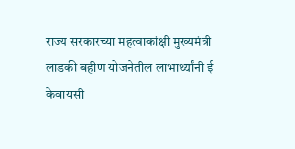राज्य सरकारच्या महत्वाकांक्षी मुख्यमंत्री लाडकी बहीण योजनेतील लाभार्थ्यांनी ई केवायसी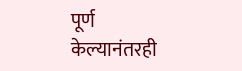पूर्ण केल्यानंतरही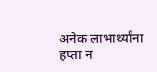अनेक लाभार्थ्यांना हप्ता न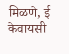मिळणे, ई केवायसी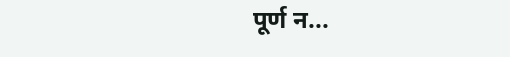पूर्ण न...